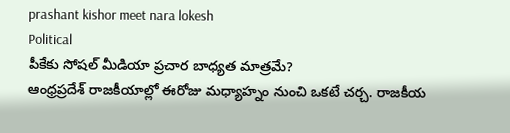prashant kishor meet nara lokesh
Political
పీకేకు సోషల్ మీడియా ప్రచార బాధ్యత మాత్రమే?
ఆంధ్రప్రదేశ్ రాజకీయాల్లో ఈరోజు మధ్యాహ్నం నుంచి ఒకటే చర్చ. రాజకీయ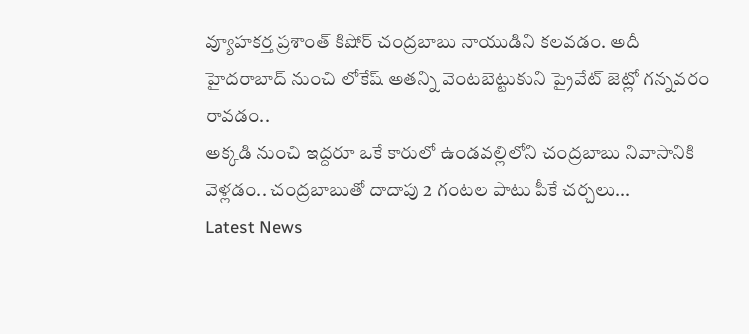వ్యూహకర్త ప్రశాంత్ కిషోర్ చంద్రబాబు నాయుడిని కలవడం. అదీ హైదరాబాద్ నుంచి లోకేష్ అతన్ని వెంటబెట్టుకుని ప్రైవేట్ జెట్లో గన్నవరం రావడం..
అక్కడి నుంచి ఇద్దరూ ఒకే కారులో ఉండవల్లిలోని చంద్రబాబు నివాసానికి వెళ్లడం.. చంద్రబాబుతో దాదాపు 2 గంటల పాటు పీకే చర్చలు...
Latest News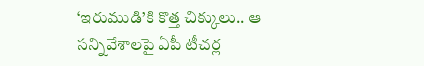‘ఇరుముడి’కి కొత్త చిక్కులు.. ఆ సన్నివేశాలపై ఏపీ టీచర్ల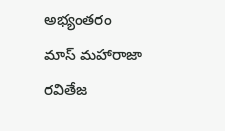అభ్యంతరం
మాస్ మహారాజా రవితేజ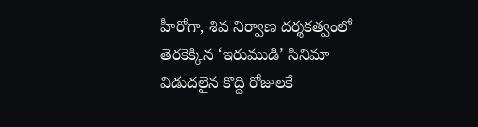హీరోగా, శివ నిర్వాణ దర్శకత్వంలో తెరకెక్కిన ‘ఇరుముడి’ సినిమా విడుదలైన కొద్ది రోజులకే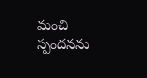మంచి స్పందనను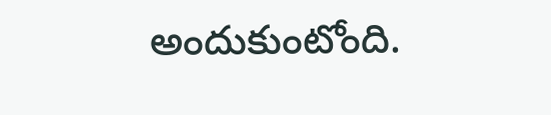అందుకుంటోంది.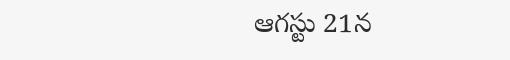ఆగస్టు 21న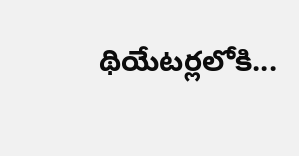థియేటర్లలోకి...